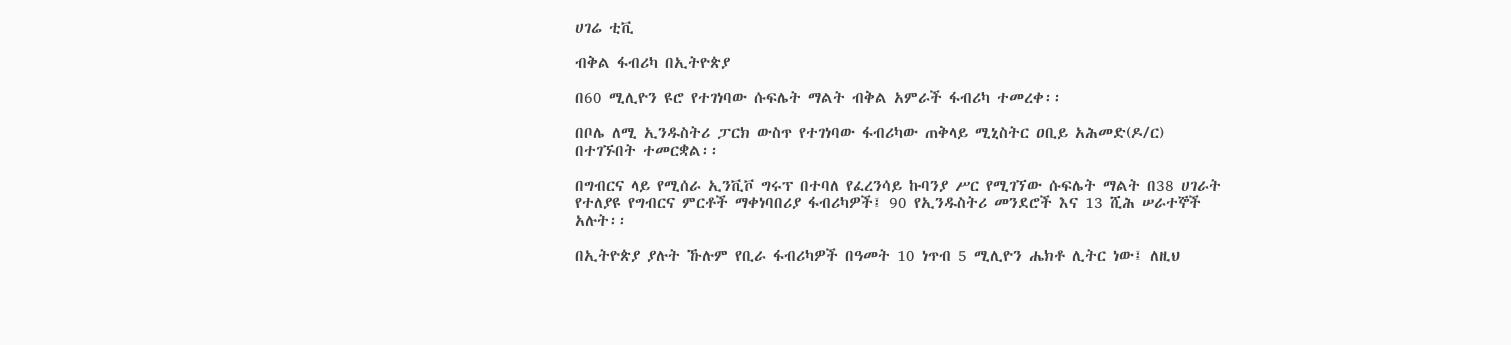ሀገሬ ቲቪ

ብቅል ፋብሪካ በኢትዮጵያ

በ60 ሚሊዮን ዩሮ የተገነባው ሱፍሌት ማልት ብቅል አምራች ፋብሪካ ተመረቀ፡፡

በቦሌ ለሚ ኢንዱስትሪ ፓርክ ውስጥ የተገነባው ፋብሪካው ጠቅላይ ሚኒስትር ዐቢይ አሕመድ(ዶ/ር) በተገኙበት ተመርቋል፡፡

በግብርና ላይ የሚሰራ ኢንቪቮ ግሩፕ በተባለ የፈረንሳይ ኩባንያ ሥር የሚገኘው ሱፍሌት ማልት በ38 ሀገራት የተለያዩ የግብርና ምርቶች ማቀነባበሪያ ፋብሪካዎች፤ 90 የኢንዱስትሪ መንደሮች እና 13 ሺሕ ሠራተኞች አሉት፡፡

በኢትዮጵያ ያሉት ኹሉም የቢራ ፋብሪካዎች በዓመት 10 ነጥብ 5 ሚሊዮን ሔክቶ ሊትር ነው፤ ለዚህ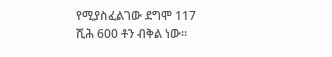የሚያስፈልገው ደግሞ 117 ሺሕ 600 ቶን ብቅል ነው፡፡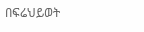በፍሬህይወት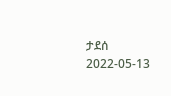ታደሰ
2022-05-13